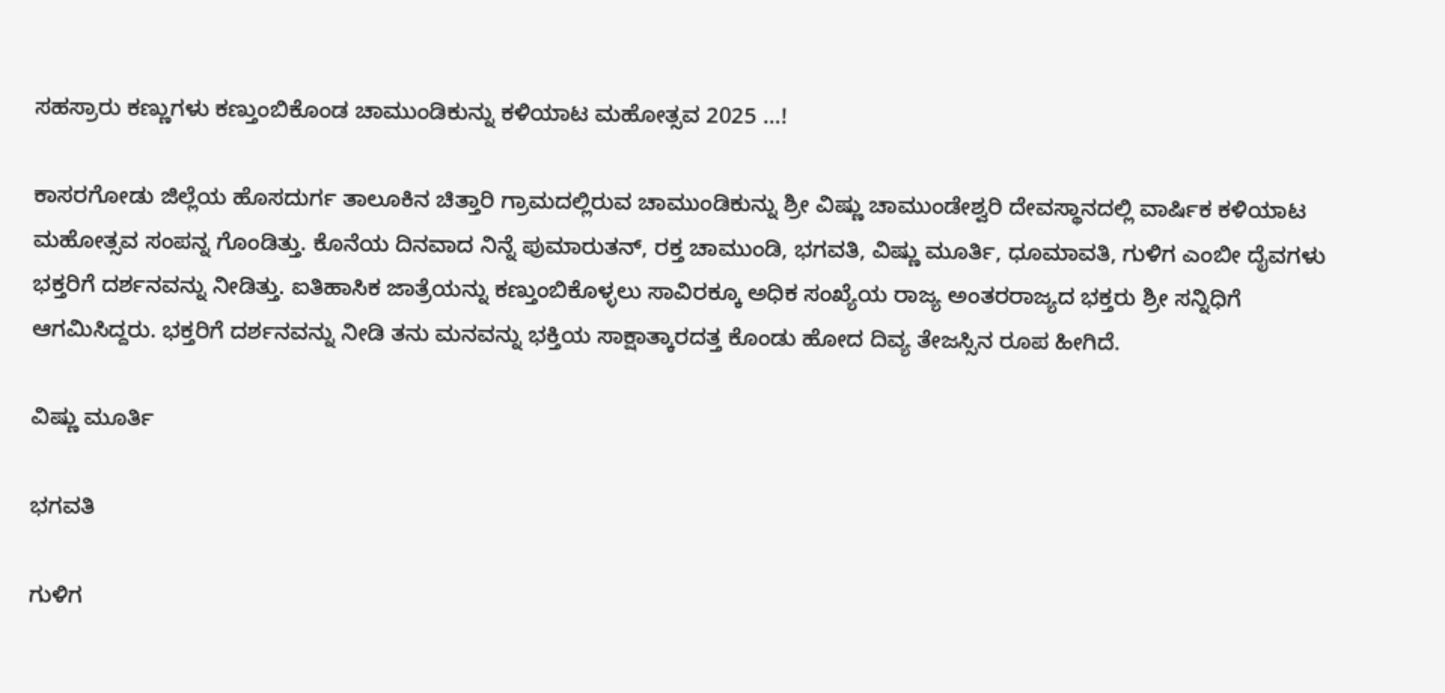ಸಹಸ್ರಾರು ಕಣ್ಣುಗಳು ಕಣ್ತುಂಬಿಕೊಂಡ ಚಾಮುಂಡಿಕುನ್ನು ಕಳಿಯಾಟ ಮಹೋತ್ಸವ 2025 …!

ಕಾಸರಗೋಡು ಜಿಲ್ಲೆಯ ಹೊಸದುರ್ಗ ತಾಲೂಕಿನ ಚಿತ್ತಾರಿ ಗ್ರಾಮದಲ್ಲಿರುವ ಚಾಮುಂಡಿಕುನ್ನು ಶ್ರೀ ವಿಷ್ಣು ಚಾಮುಂಡೇಶ್ವರಿ ದೇವಸ್ಥಾನದಲ್ಲಿ ವಾರ್ಷಿಕ ಕಳಿಯಾಟ ಮಹೋತ್ಸವ ಸಂಪನ್ನ ಗೊಂಡಿತ್ತು. ಕೊನೆಯ ದಿನವಾದ ನಿನ್ನೆ ಪುಮಾರುತನ್, ರಕ್ತ ಚಾಮುಂಡಿ, ಭಗವತಿ, ವಿಷ್ಣು ಮೂರ್ತಿ, ಧೂಮಾವತಿ, ಗುಳಿಗ ಎಂಬೀ ದೈವಗಳು ಭಕ್ತರಿಗೆ ದರ್ಶನವನ್ನು ನೀಡಿತ್ತು. ಐತಿಹಾಸಿಕ ಜಾತ್ರೆಯನ್ನು ಕಣ್ತುಂಬಿಕೊಳ್ಳಲು ಸಾವಿರಕ್ಕೂ ಅಧಿಕ ಸಂಖ್ಯೆಯ ರಾಜ್ಯ ಅಂತರರಾಜ್ಯದ ಭಕ್ತರು ಶ್ರೀ ಸನ್ನಿಧಿಗೆ ಆಗಮಿಸಿದ್ದರು. ಭಕ್ತರಿಗೆ ದರ್ಶನವನ್ನು ನೀಡಿ ತನು ಮನವನ್ನು ಭಕ್ತಿಯ ಸಾಕ್ಷಾತ್ಕಾರದತ್ತ ಕೊಂಡು ಹೋದ ದಿವ್ಯ ತೇಜಸ್ಸಿನ ರೂಪ ಹೀಗಿದೆ.

ವಿಷ್ಣು ಮೂರ್ತಿ

ಭಗವತಿ

ಗುಳಿಗ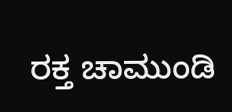ರಕ್ತ ಚಾಮುಂಡಿ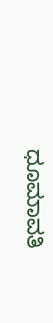ಧೂಮಾವತಿ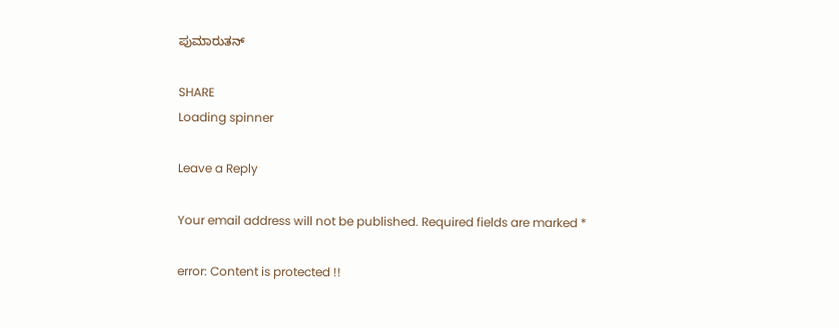ಪುಮಾರುತನ್

SHARE
Loading spinner

Leave a Reply

Your email address will not be published. Required fields are marked *

error: Content is protected !!